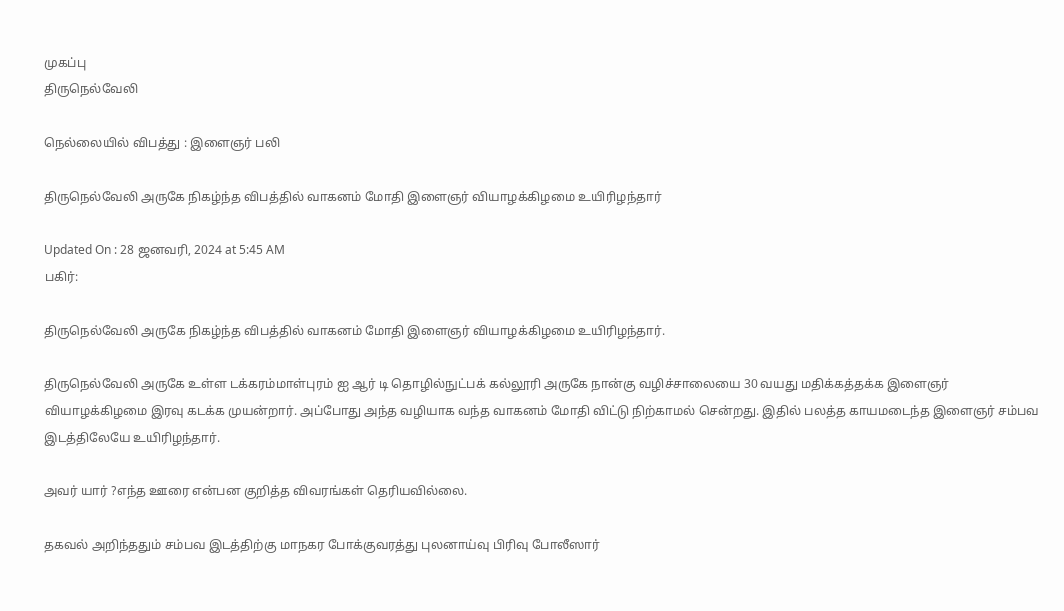முகப்பு
திருநெல்வேலி

நெல்லையில் விபத்து : இளைஞர் பலி

திருநெல்வேலி அருகே நிகழ்ந்த விபத்தில் வாகனம் மோதி இளைஞர் வியாழக்கிழமை உயிரிழந்தார்

Updated On : 28 ஜனவரி, 2024 at 5:45 AM
பகிர்:

திருநெல்வேலி அருகே நிகழ்ந்த விபத்தில் வாகனம் மோதி இளைஞர் வியாழக்கிழமை உயிரிழந்தார்.

திருநெல்வேலி அருகே உள்ள டக்கரம்மாள்புரம் ஐ ஆர் டி தொழில்நுட்பக் கல்லூரி அருகே நான்கு வழிச்சாலையை 30 வயது மதிக்கத்தக்க இளைஞர் வியாழக்கிழமை இரவு கடக்க முயன்றார். அப்போது அந்த வழியாக வந்த வாகனம் மோதி விட்டு நிற்காமல் சென்றது. இதில் பலத்த காயமடைந்த இளைஞர் சம்பவ இடத்திலேயே உயிரிழந்தார்.

அவர் யார் ?எந்த ஊரை என்பன குறித்த விவரங்கள் தெரியவில்லை.

தகவல் அறிந்ததும் சம்பவ இடத்திற்கு மாநகர போக்குவரத்து புலனாய்வு பிரிவு போலீஸார்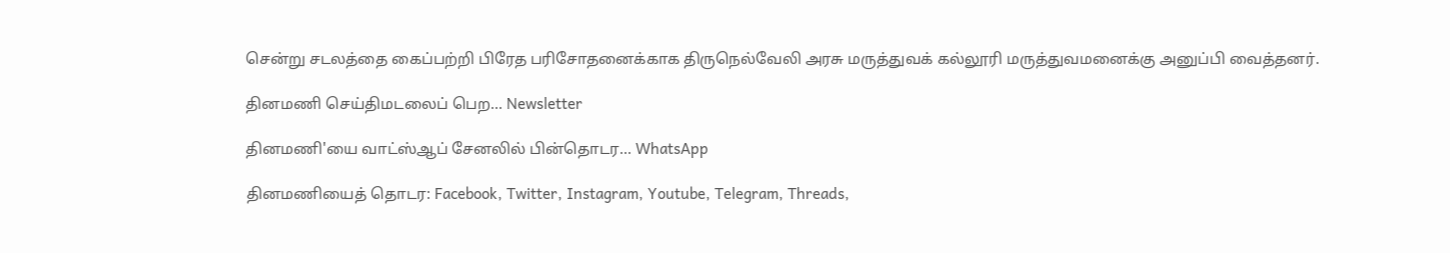சென்று சடலத்தை கைப்பற்றி பிரேத பரிசோதனைக்காக திருநெல்வேலி அரசு மருத்துவக் கல்லூரி மருத்துவமனைக்கு அனுப்பி வைத்தனர்.

தினமணி செய்திமடலைப் பெற... Newsletter

தினமணி'யை வாட்ஸ்ஆப் சேனலில் பின்தொடர... WhatsApp

தினமணியைத் தொடர: Facebook, Twitter, Instagram, Youtube, Telegram, Threads,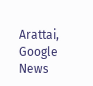Arattai, Google News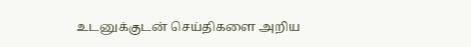உடனுக்குடன் செய்திகளை அறிய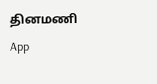தினமணி App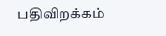பதிவிறக்கம்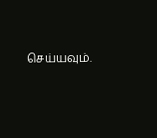செய்யவும்.